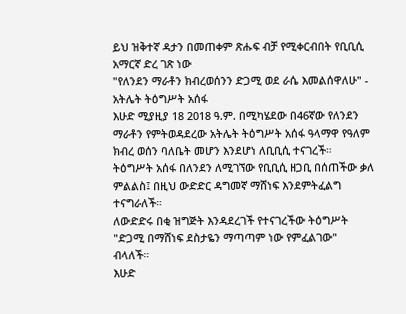ይህ ዝቅተኛ ዳታን በመጠቀም ጽሑፍ ብቻ የሚቀርብበት የቢቢሲ አማርኛ ድረ ገጽ ነው
"የለንደን ማራቶን ክብረወሰንን ድጋሚ ወደ ራሴ እመልሰዋለሁ" - አትሌት ትዕግሥት አሰፋ
እሁድ ሚያዚያ 18 2018 ዓ.ም. በሚካሄደው በ46ኛው የለንደን ማራቶን የምትወዳደረው አትሌት ትዕግሥት አሰፋ ዓላማዋ የዓለም ክብረ ወሰን ባለቤት መሆን እንደሆነ ለቢቢሲ ተናገረች።
ትዕግሥት አሰፋ በለንደን ለሚገኘው የቢቢሲ ዘጋቢ በሰጠችው ቃለ ምልልስ፤ በዚህ ውድድር ዳግመኛ ማሸነፍ እንደምትፈልግ ተናግራለች።
ለውድድሩ በቂ ዝግጅት እንዳደረገች የተናገረችው ትዕግሥት "ድጋሚ በማሸነፍ ደስታዬን ማጣጣም ነው የምፈልገው" ብላለች።
እሁድ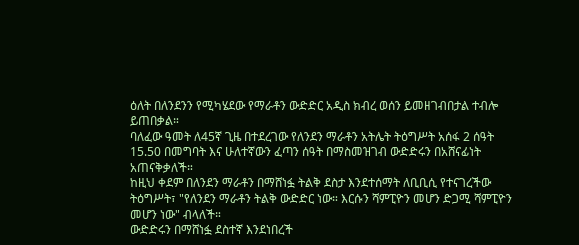ዕለት በለንደንን የሚካሄደው የማራቶን ውድድር አዲስ ክብረ ወሰን ይመዘገብበታል ተብሎ ይጠበቃል።
ባለፈው ዓመት ለ45ኛ ጊዜ በተደረገው የለንደን ማራቶን አትሌት ትዕግሥት አሰፋ 2 ሰዓት 15.50 በመግባት እና ሁለተኛውን ፈጣን ሰዓት በማስመዝገብ ውድድሩን በአሸናፊነት አጠናቅቃለች።
ከዚህ ቀደም በለንደን ማራቶን በማሸነፏ ትልቅ ደስታ እንደተሰማት ለቢቢሲ የተናገረችው ትዕግሥት፣ "የለንደን ማራቶን ትልቅ ውድድር ነው። እርሱን ሻምፒዮን መሆን ድጋሚ ሻምፒዮን መሆን ነው" ብላለች።
ውድድሩን በማሸነፏ ደስተኛ እንደነበረች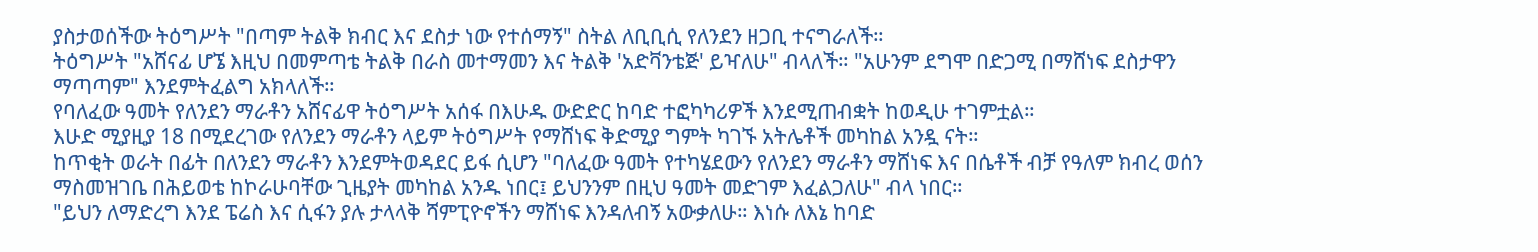ያስታወሰችው ትዕግሥት "በጣም ትልቅ ክብር እና ደስታ ነው የተሰማኝ" ስትል ለቢቢሲ የለንደን ዘጋቢ ተናግራለች።
ትዕግሥት "አሸናፊ ሆኜ እዚህ በመምጣቴ ትልቅ በራስ መተማመን እና ትልቅ 'አድቫንቴጅ' ይዣለሁ" ብላለች። "አሁንም ደግሞ በድጋሚ በማሸነፍ ደስታዋን ማጣጣም" እንደምትፈልግ አክላለች።
የባለፈው ዓመት የለንደን ማራቶን አሸናፊዋ ትዕግሥት አሰፋ በእሁዱ ውድድር ከባድ ተፎካካሪዎች እንደሚጠብቋት ከወዲሁ ተገምቷል።
እሁድ ሚያዚያ 18 በሚደረገው የለንደን ማራቶን ላይም ትዕግሥት የማሸነፍ ቅድሚያ ግምት ካገኙ አትሌቶች መካከል አንዷ ናት።
ከጥቂት ወራት በፊት በለንደን ማራቶን እንደምትወዳደር ይፋ ሲሆን "ባለፈው ዓመት የተካሄደውን የለንደን ማራቶን ማሸነፍ እና በሴቶች ብቻ የዓለም ክብረ ወሰን ማስመዝገቤ በሕይወቴ ከኮራሁባቸው ጊዜያት መካከል አንዱ ነበር፤ ይህንንም በዚህ ዓመት መድገም እፈልጋለሁ" ብላ ነበር።
"ይህን ለማድረግ እንደ ፔሬስ እና ሲፋን ያሉ ታላላቅ ሻምፒዮኖችን ማሸነፍ እንዳለብኝ አውቃለሁ። እነሱ ለእኔ ከባድ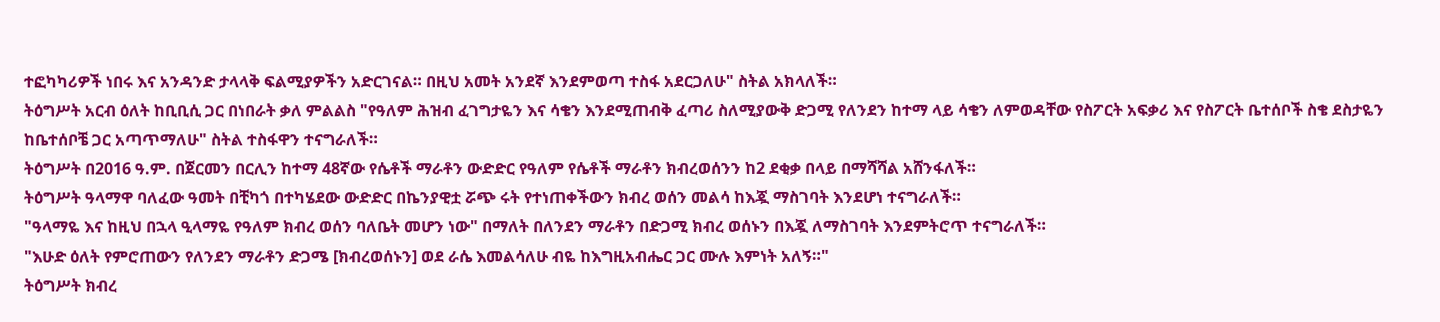ተፎካካሪዎች ነበሩ እና አንዳንድ ታላላቅ ፍልሚያዎችን አድርገናል። በዚህ አመት አንደኛ እንደምወጣ ተስፋ አደርጋለሁ" ስትል አክላለች።
ትዕግሥት አርብ ዕለት ከቢቢሲ ጋር በነበራት ቃለ ምልልስ "የዓለም ሕዝብ ፈገግታዬን እና ሳቄን እንደሚጠብቅ ፈጣሪ ስለሚያውቅ ድጋሚ የለንደን ከተማ ላይ ሳቄን ለምወዳቸው የስፖርት አፍቃሪ እና የስፖርት ቤተሰቦች ስቄ ደስታዬን ከቤተሰቦቼ ጋር አጣጥማለሁ" ስትል ተስፋዋን ተናግራለች።
ትዕግሥት በ2016 ዓ.ም. በጀርመን በርሊን ከተማ 48ኛው የሴቶች ማራቶን ውድድር የዓለም የሴቶች ማራቶን ክብረወሰንን ከ2 ደቂቃ በላይ በማሻሻል አሸንፋለች።
ትዕግሥት ዓላማዋ ባለፈው ዓመት በቺካጎ በተካሄደው ውድድር በኬንያዊቷ ሯጭ ሩት የተነጠቀችውን ክብረ ወሰን መልሳ ከእጇ ማስገባት እንደሆነ ተናግራለች።
"ዓላማዬ እና ከዚህ በኋላ ዒላማዬ የዓለም ክብረ ወሰን ባለቤት መሆን ነው" በማለት በለንደን ማራቶን በድጋሚ ክብረ ወሰኑን በእጇ ለማስገባት እንደምትሮጥ ተናግራለች።
"እሁድ ዕለት የምሮጠውን የለንደን ማራቶን ድጋሜ [ክብረወሰኑን] ወደ ራሴ እመልሳለሁ ብዬ ከእግዚአብሔር ጋር ሙሉ እምነት አለኝ።"
ትዕግሥት ክብረ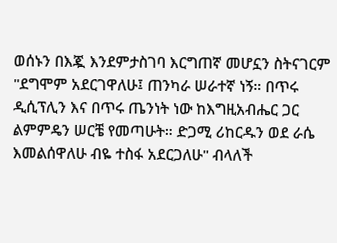ወሰኑን በእጇ እንደምታስገባ እርግጠኛ መሆኗን ስትናገርም "ደግሞም አደርገዋለሁ፤ ጠንካራ ሠራተኛ ነኝ። በጥሩ ዲሲፕሊን እና በጥሩ ጤንነት ነው ከእግዚአብሔር ጋር ልምምዴን ሠርቼ የመጣሁት። ድጋሚ ሪከርዱን ወደ ራሴ እመልሰዋለሁ ብዬ ተስፋ አደርጋለሁ" ብላለች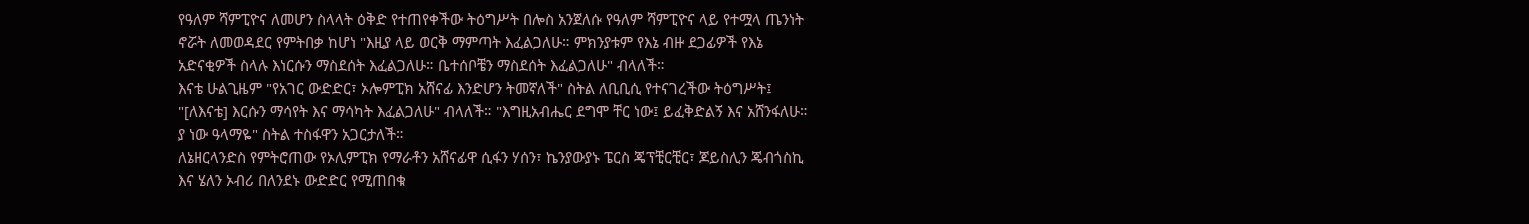የዓለም ሻምፒዮና ለመሆን ስላላት ዕቅድ የተጠየቀችው ትዕግሥት በሎስ አንጀለሱ የዓለም ሻምፒዮና ላይ የተሟላ ጤንነት ኖሯት ለመወዳደር የምትበቃ ከሆነ "እዚያ ላይ ወርቅ ማምጣት እፈልጋለሁ። ምክንያቱም የእኔ ብዙ ደጋፊዎች የእኔ አድናቂዎች ስላሉ እነርሱን ማስደሰት እፈልጋለሁ። ቤተሰቦቼን ማስደሰት እፈልጋለሁ" ብላለች።
እናቴ ሁልጊዜም "የአገር ውድድር፣ ኦሎምፒክ አሸናፊ እንድሆን ትመኛለች" ስትል ለቢቢሲ የተናገረችው ትዕግሥት፤ "[ለእናቴ] እርሱን ማሳየት እና ማሳካት እፈልጋለሁ" ብላለች። "እግዚአብሔር ደግሞ ቸር ነው፤ ይፈቅድልኝ እና አሸንፋለሁ። ያ ነው ዓላማዬ" ስትል ተስፋዋን አጋርታለች።
ለኔዘርላንድስ የምትሮጠው የኦሊምፒክ የማራቶን አሸናፊዋ ሲፋን ሃሰን፣ ኬንያውያኑ ፔርስ ጄፕቺርቺር፣ ጆይስሊን ጄብጎስኪ እና ሄለን ኦብሪ በለንደኑ ውድድር የሚጠበቁ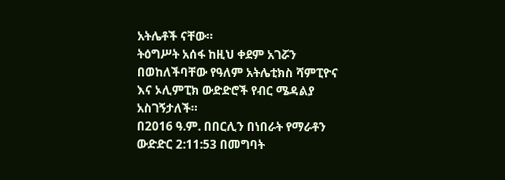አትሌቶች ናቸው።
ትዕግሥት አሰፋ ከዚህ ቀደም አገሯን በወከለችባቸው የዓለም አትሌቲክስ ሻምፒዮና እና ኦሊምፒክ ውድድሮች የብር ሜዳልያ አስገኝታለች።
በ2016 ዓ.ም. በበርሊን በነበራት የማራቶን ውድድር 2:11:53 በመግባት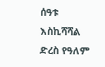ሰዓቱ እስኪሻሻል ድረስ የዓለም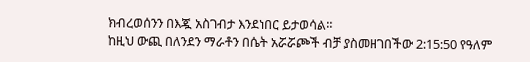ክብረወሰንን በእጇ አስገብታ እንደነበር ይታወሳል።
ከዚህ ውጪ በለንደን ማራቶን በሴት አሯሯጮች ብቻ ያስመዘገበችው 2:15:50 የዓለም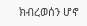ክብረወሰን ሆኖ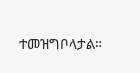ተመዝግቦላታል።